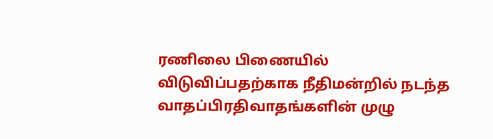ரணிலை பிணையில் விடுவிப்பதற்காக நீதிமன்றில் நடந்த வாதப்பிரதிவாதங்களின் முழு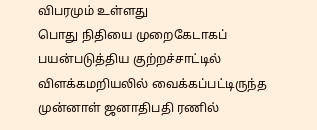விபரமும் உள்ளது
பொது நிதியை முறைகேடாகப் பயன்படுத்திய குற்றச்சாட்டில் விளக்கமறியலில் வைக்கப்பட்டிருந்த முன்னாள் ஜனாதிபதி ரணில்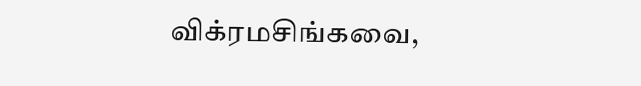விக்ரமசிங்கவை,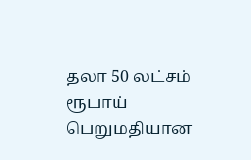தலா 50 லட்சம் ரூபாய் பெறுமதியான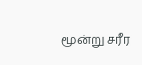மூன்று சரீர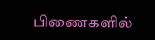பிணைகளில்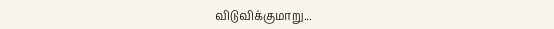விடுவிக்குமாறு...